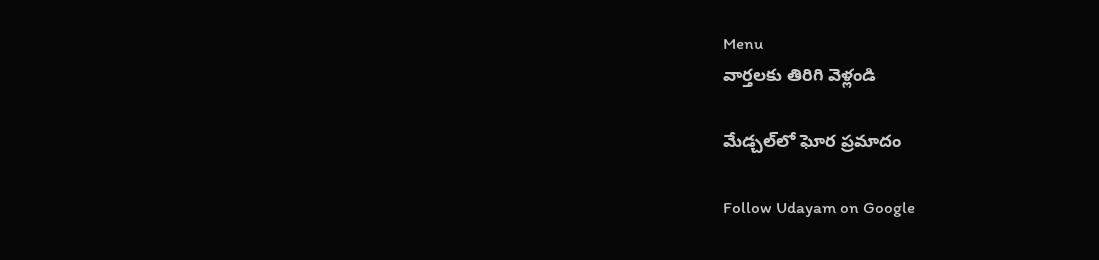Menu
వార్తలకు తిరిగి వెళ్లండి

మేడ్చల్‌లో ఘోర ప్రమాదం

Follow Udayam on Google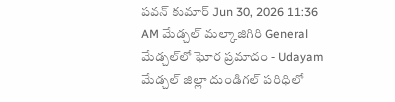పవన్ కుమార్ Jun 30, 2026 11:36 AM మేడ్చల్ మల్కాజిగిరి General
మేడ్చల్‌లో ఘోర ప్రమాదం - Udayam
మేడ్చల్ జిల్లా దుండిగల్ పరిధిలో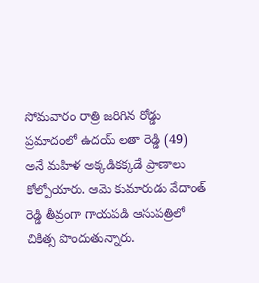సోమవారం రాత్రి జరిగిన రోడ్డు ప్రమాదంలో ఉదయ్ లతా రెడ్డి (49) అనే మహిళ అక్కడికక్కడే ప్రాణాలు కోల్పోయారు. ఆమె కుమారుడు వేదాంత్ రెడ్డి తీవ్రంగా గాయపడి ఆసుపత్రిలో చికిత్స పొందుతున్నారు.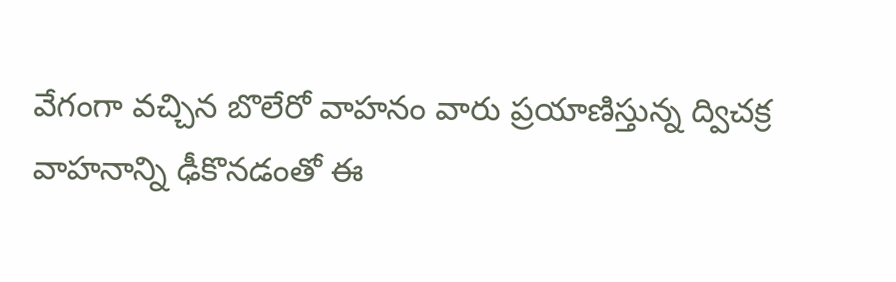వేగంగా వచ్చిన బొలేరో వాహనం వారు ప్రయాణిస్తున్న ద్విచక్ర వాహనాన్ని ఢీకొనడంతో ఈ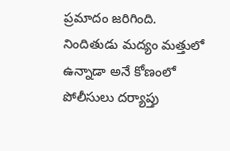ప్రమాదం జరిగింది. నిందితుడు మద్యం మత్తులో ఉన్నాడా అనే కోణంలో పోలీసులు దర్యాప్తు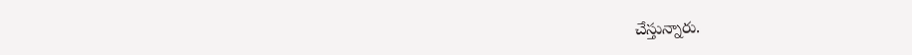చేస్తున్నారు.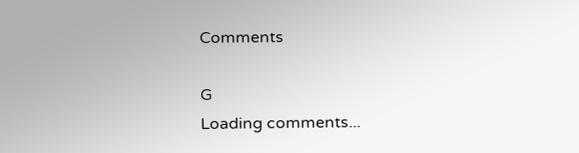Comments

G
Loading comments...